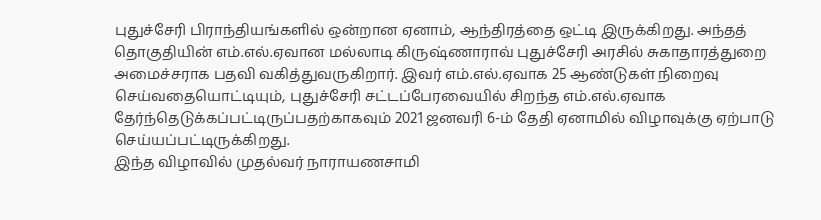புதுச்சேரி பிராந்தியங்களில் ஒன்றான ஏனாம், ஆந்திரத்தை ஒட்டி இருக்கிறது. அந்தத் தொகுதியின் எம்.எல்.ஏவான மல்லாடி கிருஷ்ணாராவ் புதுச்சேரி அரசில் சுகாதாரத்துறை அமைச்சராக பதவி வகித்துவருகிறார். இவர் எம்.எல்.ஏவாக 25 ஆண்டுகள் நிறைவு செய்வதையொட்டியும், புதுச்சேரி சட்டப்பேரவையில் சிறந்த எம்.எல்.ஏவாக தேர்ந்தெடுக்கப்பட்டிருப்பதற்காகவும் 2021 ஜனவரி 6-ம் தேதி ஏனாமில் விழாவுக்கு ஏற்பாடு செய்யப்பட்டிருக்கிறது.
இந்த விழாவில் முதல்வர் நாராயணசாமி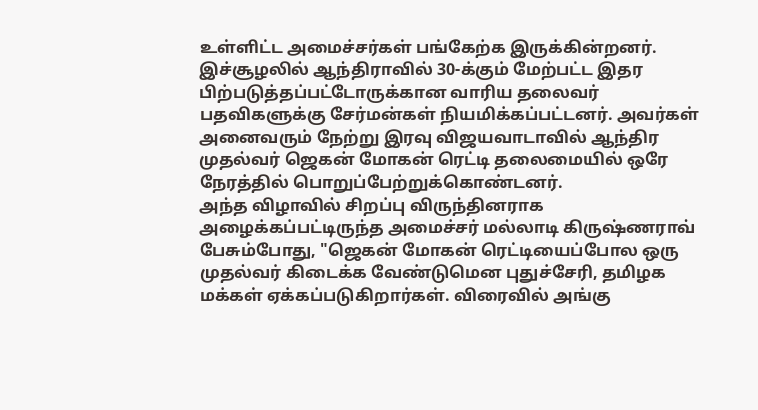உள்ளிட்ட அமைச்சர்கள் பங்கேற்க இருக்கின்றனர். இச்சூழலில் ஆந்திராவில் 30-க்கும் மேற்பட்ட இதர பிற்படுத்தப்பட்டோருக்கான வாரிய தலைவர் பதவிகளுக்கு சேர்மன்கள் நியமிக்கப்பட்டனர். அவர்கள் அனைவரும் நேற்று இரவு விஜயவாடாவில் ஆந்திர முதல்வர் ஜெகன் மோகன் ரெட்டி தலைமையில் ஒரே நேரத்தில் பொறுப்பேற்றுக்கொண்டனர்.
அந்த விழாவில் சிறப்பு விருந்தினராக அழைக்கப்பட்டிருந்த அமைச்சர் மல்லாடி கிருஷ்ணராவ் பேசும்போது, "ஜெகன் மோகன் ரெட்டியைப்போல ஒரு முதல்வர் கிடைக்க வேண்டுமென புதுச்சேரி, தமிழக மக்கள் ஏக்கப்படுகிறார்கள். விரைவில் அங்கு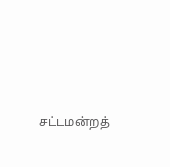சட்டமன்றத்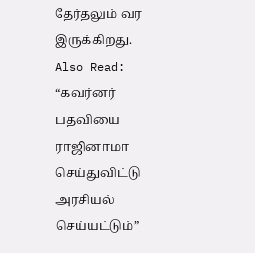தேர்தலும் வர இருக்கிறது.
Also Read: “கவர்னர் பதவியை ராஜினாமா செய்துவிட்டு அரசியல் செய்யட்டும்”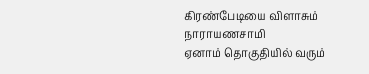கிரண்பேடியை விளாசும் நாராயணசாமி
ஏனாம் தொகுதியில் வரும்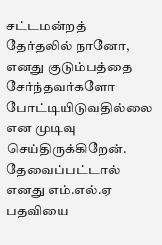சட்டமன்றத் தேர்தலில் நானோ, எனது குடும்பத்தை சேர்ந்தவர்களோ போட்டியிடுவதில்லை என முடிவு செய்திருக்கிறேன். தேவைப்பட்டால் எனது எம்.எல்.ஏ பதவியை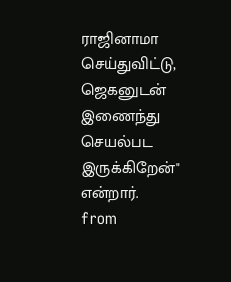ராஜினாமா செய்துவிட்டு, ஜெகனுடன் இணைந்து செயல்பட இருக்கிறேன்" என்றார்.
from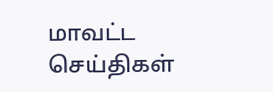மாவட்ட செய்திகள்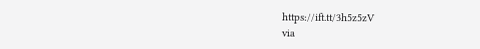https://ift.tt/3h5z5zV
via